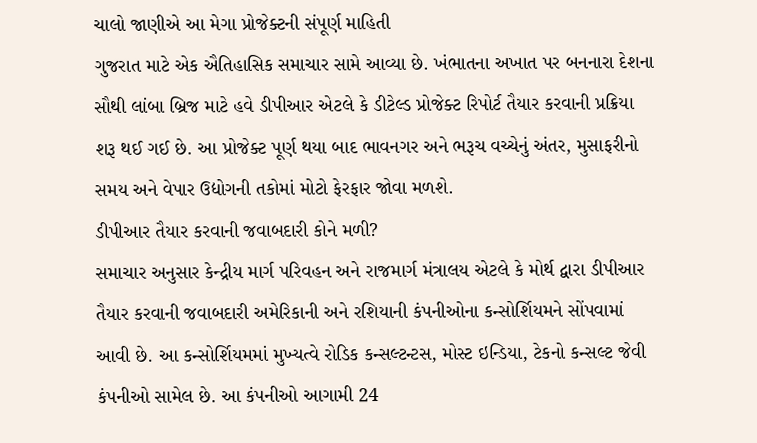ચાલો જાણીએ આ મેગા પ્રોજેક્ટની સંપૂર્ણ માહિતી
ગુજરાત માટે એક ઐતિહાસિક સમાચાર સામે આવ્યા છે. ખંભાતના અખાત પર બનનારા દેશના સૌથી લાંબા બ્રિજ માટે હવે ડીપીઆર એટલે કે ડીટેલ્ડ પ્રોજેક્ટ રિપોર્ટ તૈયાર કરવાની પ્રક્રિયા શરૂ થઈ ગઈ છે. આ પ્રોજેક્ટ પૂર્ણ થયા બાદ ભાવનગર અને ભરૂચ વચ્ચેનું અંતર, મુસાફરીનો સમય અને વેપાર ઉદ્યોગની તકોમાં મોટો ફેરફાર જોવા મળશે.
ડીપીઆર તૈયાર કરવાની જવાબદારી કોને મળી?
સમાચાર અનુસાર કેન્દ્રીય માર્ગ પરિવહન અને રાજમાર્ગ મંત્રાલય એટલે કે મોર્થ દ્વારા ડીપીઆર તૈયાર કરવાની જવાબદારી અમેરિકાની અને રશિયાની કંપનીઓના કન્સોર્શિયમને સોંપવામાં આવી છે. આ કન્સોર્શિયમમાં મુખ્યત્વે રોડિક કન્સલ્ટન્ટસ, મોસ્ટ ઇન્ડિયા, ટેકનો કન્સલ્ટ જેવી કંપનીઓ સામેલ છે. આ કંપનીઓ આગામી 24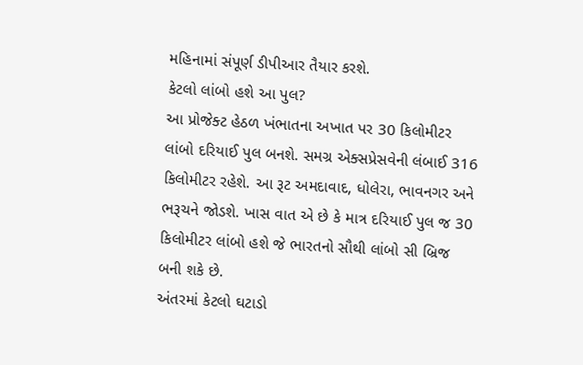મહિનામાં સંપૂર્ણ ડીપીઆર તૈયાર કરશે.
કેટલો લાંબો હશે આ પુલ?
આ પ્રોજેક્ટ હેઠળ ખંભાતના અખાત પર 30 કિલોમીટર લાંબો દરિયાઈ પુલ બનશે. સમગ્ર એક્સપ્રેસવેની લંબાઈ 316 કિલોમીટર રહેશે. આ રૂટ અમદાવાદ, ધોલેરા, ભાવનગર અને ભરૂચને જોડશે. ખાસ વાત એ છે કે માત્ર દરિયાઈ પુલ જ 30 કિલોમીટર લાંબો હશે જે ભારતનો સૌથી લાંબો સી બ્રિજ બની શકે છે.
અંતરમાં કેટલો ઘટાડો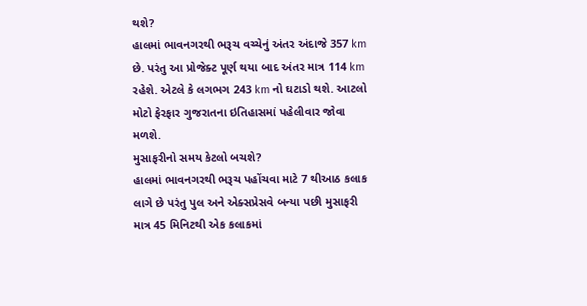થશે?
હાલમાં ભાવનગરથી ભરૂચ વચ્ચેનું અંતર અંદાજે 357 km છે. પરંતુ આ પ્રોજેક્ટ પૂર્ણ થયા બાદ અંતર માત્ર 114 km રહેશે. એટલે કે લગભગ 243 km નો ઘટાડો થશે. આટલો મોટો ફેરફાર ગુજરાતના ઇતિહાસમાં પહેલીવાર જોવા મળશે.
મુસાફરીનો સમય કેટલો બચશે?
હાલમાં ભાવનગરથી ભરૂચ પહોંચવા માટે 7 થીઆઠ કલાક લાગે છે પરંતુ પુલ અને એક્સપ્રેસવે બન્યા પછી મુસાફરી માત્ર 45 મિનિટથી એક કલાકમાં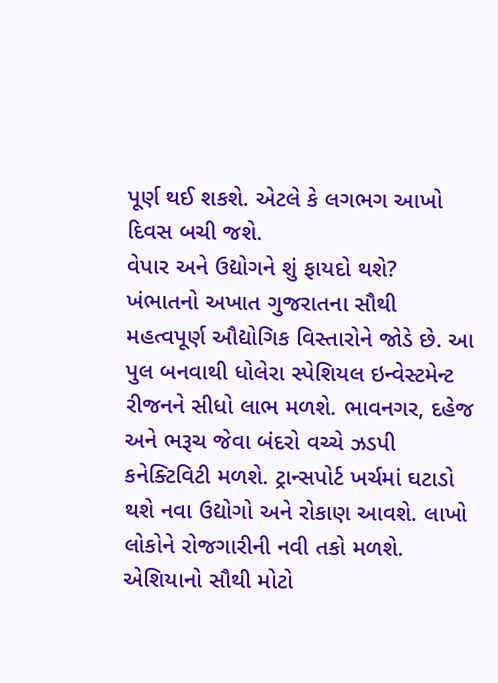પૂર્ણ થઈ શકશે. એટલે કે લગભગ આખો દિવસ બચી જશે.
વેપાર અને ઉદ્યોગને શું ફાયદો થશે?
ખંભાતનો અખાત ગુજરાતના સૌથી મહત્વપૂર્ણ ઔદ્યોગિક વિસ્તારોને જોડે છે. આ પુલ બનવાથી ધોલેરા સ્પેશિયલ ઇન્વેસ્ટમેન્ટ રીજનને સીધો લાભ મળશે. ભાવનગર, દહેજ અને ભરૂચ જેવા બંદરો વચ્ચે ઝડપી કનેક્ટિવિટી મળશે. ટ્રાન્સપોર્ટ ખર્ચમાં ઘટાડો થશે નવા ઉદ્યોગો અને રોકાણ આવશે. લાખો લોકોને રોજગારીની નવી તકો મળશે.
એશિયાનો સૌથી મોટો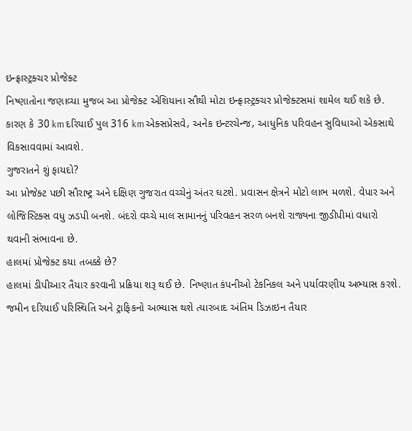ઇન્ફ્રાસ્ટ્રક્ચર પ્રોજેક્ટ
નિષ્ણાતોના જણાવ્યા મુજબ આ પ્રોજેક્ટ એશિયાના સૌથી મોટા ઇન્ફ્રાસ્ટ્રક્ચર પ્રોજેક્ટસમાં શામેલ થઈ શકે છે. કારણ કે 30 km દરિયાઈ પુલ 316 km એક્સપ્રેસવે, અનેક ઇન્ટરચેન્જ, આધુનિક પરિવહન સુવિધાઓ એકસાથે વિકસાવવામાં આવશે.
ગુજરાતને શું ફાયદો?
આ પ્રોજેક્ટ પછી સૌરાષ્ટ્ર અને દક્ષિણ ગુજરાત વચ્ચેનું અંતર ઘટશે. પ્રવાસન ક્ષેત્રને મોટો લાભ મળશે. વેપાર અને લોજિસ્ટિક્સ વધુ ઝડપી બનશે. બંદરો વચ્ચે માલ સામાનનું પરિવહન સરળ બનશે રાજ્યના જીડીપીમાં વધારો થવાની સંભાવના છે.
હાલમાં પ્રોજેક્ટ કયા તબક્કે છે?
હાલમાં ડીપીઆર તૈયાર કરવાની પ્રક્રિયા શરૂ થઈ છે. નિષ્ણાત કંપનીઓ ટેકનિકલ અને પર્યાવરણીય અભ્યાસ કરશે. જમીન દરિયાઈ પરિસ્થિતિ અને ટ્રાફિકનો અભ્યાસ થશે ત્યારબાદ અંતિમ ડિઝાઇન તૈયાર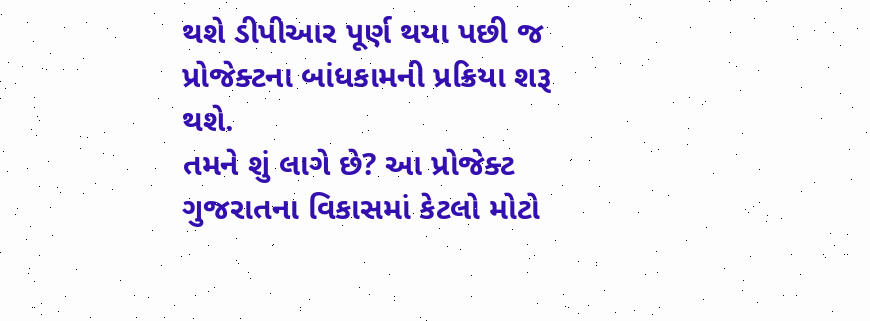થશે ડીપીઆર પૂર્ણ થયા પછી જ પ્રોજેક્ટના બાંધકામની પ્રક્રિયા શરૂ થશે.
તમને શું લાગે છે? આ પ્રોજેક્ટ ગુજરાતના વિકાસમાં કેટલો મોટો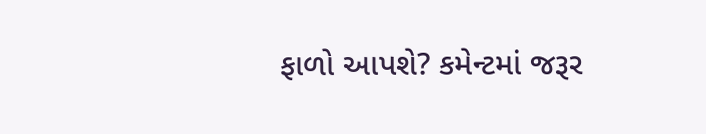ફાળો આપશે? કમેન્ટમાં જરૂર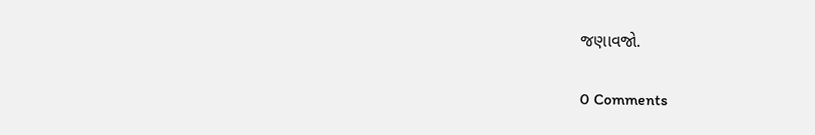જણાવજો.

0 Comments